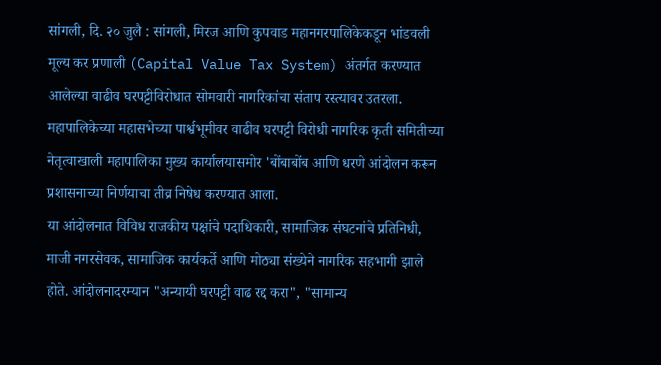सांगली, दि. २० जुलै : सांगली, मिरज आणि कुपवाड महानगरपालिकेकडून भांडवली मूल्य कर प्रणाली (Capital Value Tax System) अंतर्गत करण्यात आलेल्या वाढीव घरपट्टीविरोधात सोमवारी नागरिकांचा संताप रस्त्यावर उतरला. महापालिकेच्या महासभेच्या पार्श्वभूमीवर वाढीव घरपट्टी विरोधी नागरिक कृती समितीच्या नेतृत्वाखाली महापालिका मुख्य कार्यालयासमोर 'बोंबाबोंब आणि धरणे आंदोलन करून प्रशासनाच्या निर्णयाचा तीव्र निषेध करण्यात आला.
या आंदोलनात विविध राजकीय पक्षांचे पदाधिकारी, सामाजिक संघटनांचे प्रतिनिधी, माजी नगरसेवक, सामाजिक कार्यकर्ते आणि मोठ्या संख्येने नागरिक सहभागी झाले होते. आंदोलनादरम्यान "अन्यायी घरपट्टी वाढ रद्द करा", "सामान्य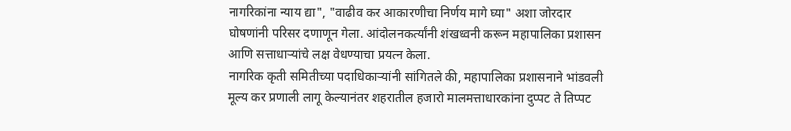नागरिकांना न्याय द्या", "वाढीव कर आकारणीचा निर्णय मागे घ्या" अशा जोरदार घोषणांनी परिसर दणाणून गेला. आंदोलनकर्त्यांनी शंखध्वनी करून महापालिका प्रशासन आणि सत्ताधाऱ्यांचे लक्ष वेधण्याचा प्रयत्न केला.
नागरिक कृती समितीच्या पदाधिकाऱ्यांनी सांगितले की, महापालिका प्रशासनाने भांडवली मूल्य कर प्रणाली लागू केल्यानंतर शहरातील हजारो मालमत्ताधारकांना दुप्पट ते तिप्पट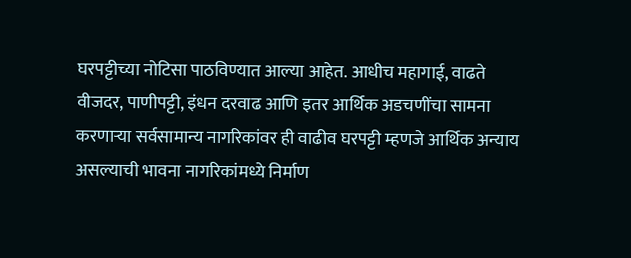घरपट्टीच्या नोटिसा पाठविण्यात आल्या आहेत. आधीच महागाई, वाढते वीजदर, पाणीपट्टी, इंधन दरवाढ आणि इतर आर्थिक अडचणींचा सामना करणाऱ्या सर्वसामान्य नागरिकांवर ही वाढीव घरपट्टी म्हणजे आर्थिक अन्याय असल्याची भावना नागरिकांमध्ये निर्माण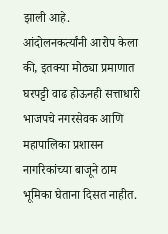झाली आहे.
आंदोलनकर्त्यांनी आरोप केला की, इतक्या मोठ्या प्रमाणात घरपट्टी वाढ होऊनही सत्ताधारी भाजपचे नगरसेवक आणि महापालिका प्रशासन नागरिकांच्या बाजूने ठाम भूमिका घेताना दिसत नाहीत.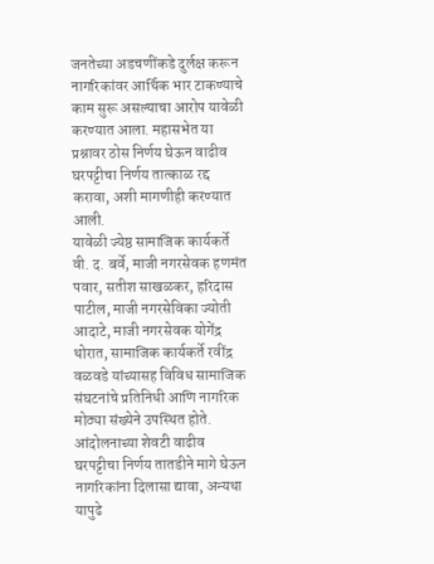जनतेच्या अडचणींकडे दुर्लक्ष करून नागरिकांवर आर्थिक भार टाकण्याचे काम सुरू असल्याचा आरोप यावेळी करण्यात आला. महासभेत या प्रश्नावर ठोस निर्णय घेऊन वाढीव घरपट्टीचा निर्णय तात्काळ रद्द करावा, अशी मागणीही करण्यात आली.
यावेळी ज्येष्ठ सामाजिक कार्यकर्ते वी. द. बर्वे, माजी नगरसेवक हणमंत पवार, सतीश साखळकर, हरिदास पाटील, माजी नगरसेविका ज्योती आदाटे, माजी नगरसेवक योगेंद्र थोरात, सामाजिक कार्यकर्ते रवींद्र वळवडे यांच्यासह विविध सामाजिक संघटनांचे प्रतिनिधी आणि नागरिक मोठ्या संख्येने उपस्थित होते.
आंदोलनाच्या शेवटी वाढीव घरपट्टीचा निर्णय तातडीने मागे घेऊन नागरिकांना दिलासा द्यावा, अन्यथा यापुढे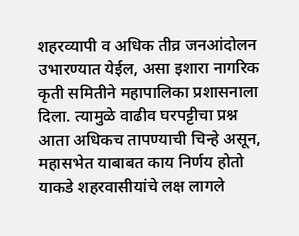शहरव्यापी व अधिक तीव्र जनआंदोलन उभारण्यात येईल, असा इशारा नागरिक कृती समितीने महापालिका प्रशासनाला दिला. त्यामुळे वाढीव घरपट्टीचा प्रश्न आता अधिकच तापण्याची चिन्हे असून, महासभेत याबाबत काय निर्णय होतो याकडे शहरवासीयांचे लक्ष लागले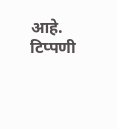आहे.
टिप्पणी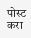पोस्ट करा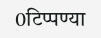0टिप्पण्या